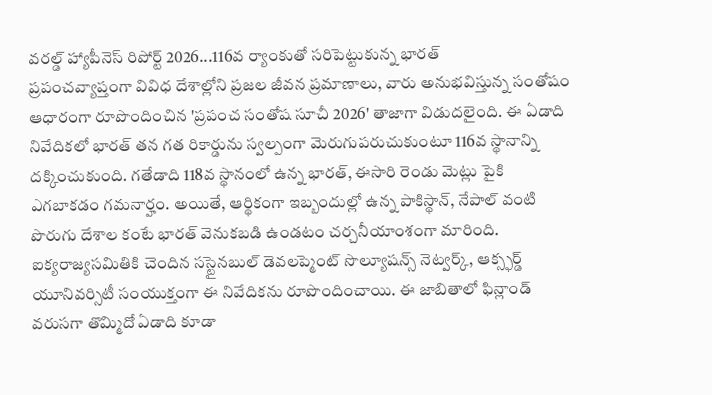వరల్డ్ హ్యాపీనెస్ రిపోర్ట్ 2026...116వ ర్యాంకుతో సరిపెట్టుకున్న భారత్
ప్రపంచవ్యాప్తంగా వివిధ దేశాల్లోని ప్రజల జీవన ప్రమాణాలు, వారు అనుభవిస్తున్న సంతోషం ఆధారంగా రూపొందించిన 'ప్రపంచ సంతోష సూచీ 2026' తాజాగా విడుదలైంది. ఈ ఏడాది నివేదికలో భారత్ తన గత రికార్డును స్వల్పంగా మెరుగుపరుచుకుంటూ 116వ స్థానాన్ని దక్కించుకుంది. గతేడాది 118వ స్థానంలో ఉన్న భారత్, ఈసారి రెండు మెట్లు పైకి ఎగబాకడం గమనార్హం. అయితే, ఆర్థికంగా ఇబ్బందుల్లో ఉన్న పాకిస్థాన్, నేపాల్ వంటి పొరుగు దేశాల కంటే భారత్ వెనుకబడి ఉండటం చర్చనీయాంశంగా మారింది. ఐక్యరాజ్యసమితికి చెందిన సస్టైనబుల్ డెవలప్మెంట్ సొల్యూషన్స్ నెట్వర్క్, ఆక్స్ఫర్డ్ యూనివర్సిటీ సంయుక్తంగా ఈ నివేదికను రూపొందించాయి. ఈ జాబితాలో ఫిన్లాండ్ వరుసగా తొమ్మిదో ఏడాది కూడా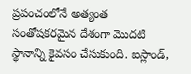ప్రపంచంలోనే అత్యంత సంతోషకరమైన దేశంగా మొదటి స్థానాన్ని కైవసం చేసుకుంది. ఐస్లాండ్,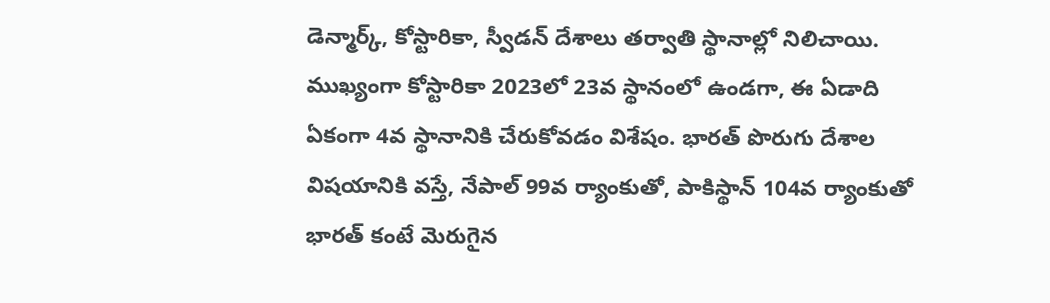డెన్మార్క్, కోస్టారికా, స్వీడన్ దేశాలు తర్వాతి స్థానాల్లో నిలిచాయి. ముఖ్యంగా కోస్టారికా 2023లో 23వ స్థానంలో ఉండగా, ఈ ఏడాది ఏకంగా 4వ స్థానానికి చేరుకోవడం విశేషం. భారత్ పొరుగు దేశాల విషయానికి వస్తే, నేపాల్ 99వ ర్యాంకుతో, పాకిస్థాన్ 104వ ర్యాంకుతో భారత్ కంటే మెరుగైన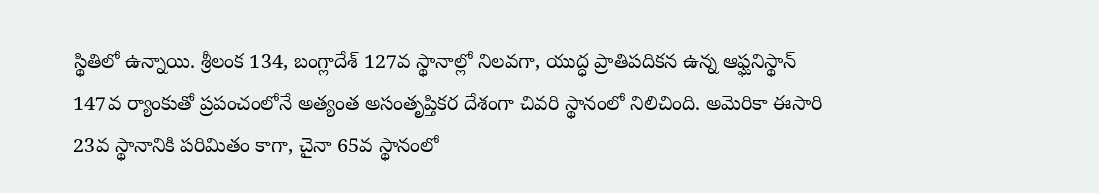స్థితిలో ఉన్నాయి. శ్రీలంక 134, బంగ్లాదేశ్ 127వ స్థానాల్లో నిలవగా, యుద్ధ ప్రాతిపదికన ఉన్న ఆఫ్ఘనిస్థాన్ 147వ ర్యాంకుతో ప్రపంచంలోనే అత్యంత అసంతృప్తికర దేశంగా చివరి స్థానంలో నిలిచింది. అమెరికా ఈసారి 23వ స్థానానికి పరిమితం కాగా, చైనా 65వ స్థానంలో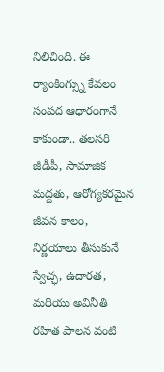నిలిచింది. ఈ ర్యాంకింగ్స్ను కేవలం సంపద ఆధారంగానే కాకుండా.. తలసరి జీడీపీ, సామాజిక మద్దతు, ఆరోగ్యకరమైన జీవన కాలం, నిర్ణయాలు తీసుకునే స్వేచ్ఛ, ఉదారత, మరియు అవినీతి రహిత పాలన వంటి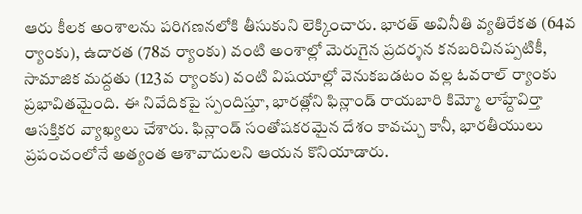ఆరు కీలక అంశాలను పరిగణనలోకి తీసుకుని లెక్కించారు. భారత్ అవినీతి వ్యతిరేకత (64వ ర్యాంకు), ఉదారత (78వ ర్యాంకు) వంటి అంశాల్లో మెరుగైన ప్రదర్శన కనబరిచినప్పటికీ, సామాజిక మద్దతు (123వ ర్యాంకు) వంటి విషయాల్లో వెనుకబడటం వల్ల ఓవరాల్ ర్యాంకు ప్రభావితమైంది. ఈ నివేదికపై స్పందిస్తూ, భారత్లోని ఫిన్లాండ్ రాయబారి కిమ్మో లాహ్దేవిర్తా ఆసక్తికర వ్యాఖ్యలు చేశారు. ఫిన్లాండ్ సంతోషకరమైన దేశం కావచ్చు కానీ, భారతీయులు ప్రపంచంలోనే అత్యంత ఆశావాదులని ఆయన కొనియాడారు.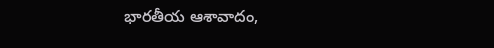భారతీయ ఆశావాదం,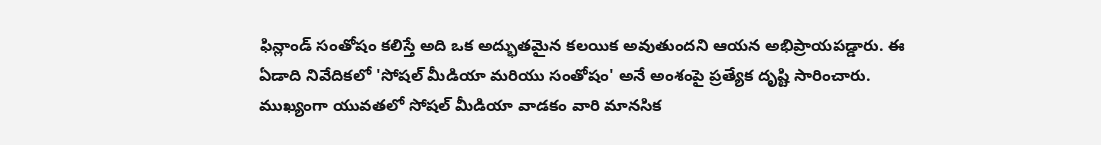ఫిన్లాండ్ సంతోషం కలిస్తే అది ఒక అద్భుతమైన కలయిక అవుతుందని ఆయన అభిప్రాయపడ్డారు. ఈ ఏడాది నివేదికలో 'సోషల్ మీడియా మరియు సంతోషం' అనే అంశంపై ప్రత్యేక దృష్టి సారించారు. ముఖ్యంగా యువతలో సోషల్ మీడియా వాడకం వారి మానసిక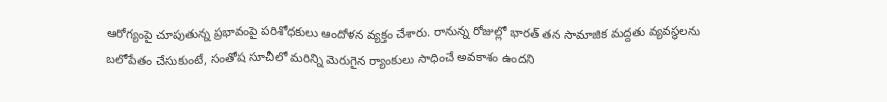ఆరోగ్యంపై చూపుతున్న ప్రభావంపై పరిశోధకులు ఆందోళన వ్యక్తం చేశారు. రానున్న రోజుల్లో భారత్ తన సామాజిక మద్దతు వ్యవస్థలను బలోపేతం చేసుకుంటే, సంతోష సూచీలో మరిన్ని మెరుగైన ర్యాంకులు సాధించే అవకాశం ఉందని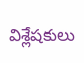విశ్లేషకులు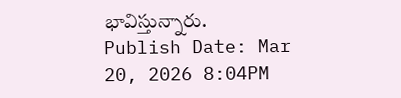భావిస్తున్నారు.
Publish Date: Mar 20, 2026 8:04PM